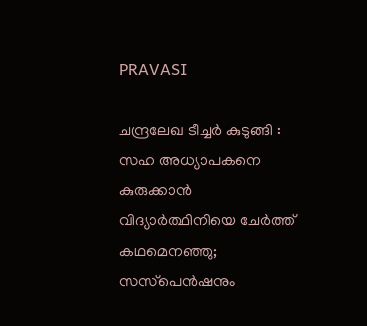PRAVASI

ചന്ദ്രലേഖ ടീച്ചർ കുടുങ്ങി : സഹ അധ്യാപകനെ കുരുക്കാൻ വിദ്യാര്‍ത്ഥിനിയെ ചേര്‍ത്ത് കഥമെനഞ്ഞു; സസ്‌പെന്‍ഷനും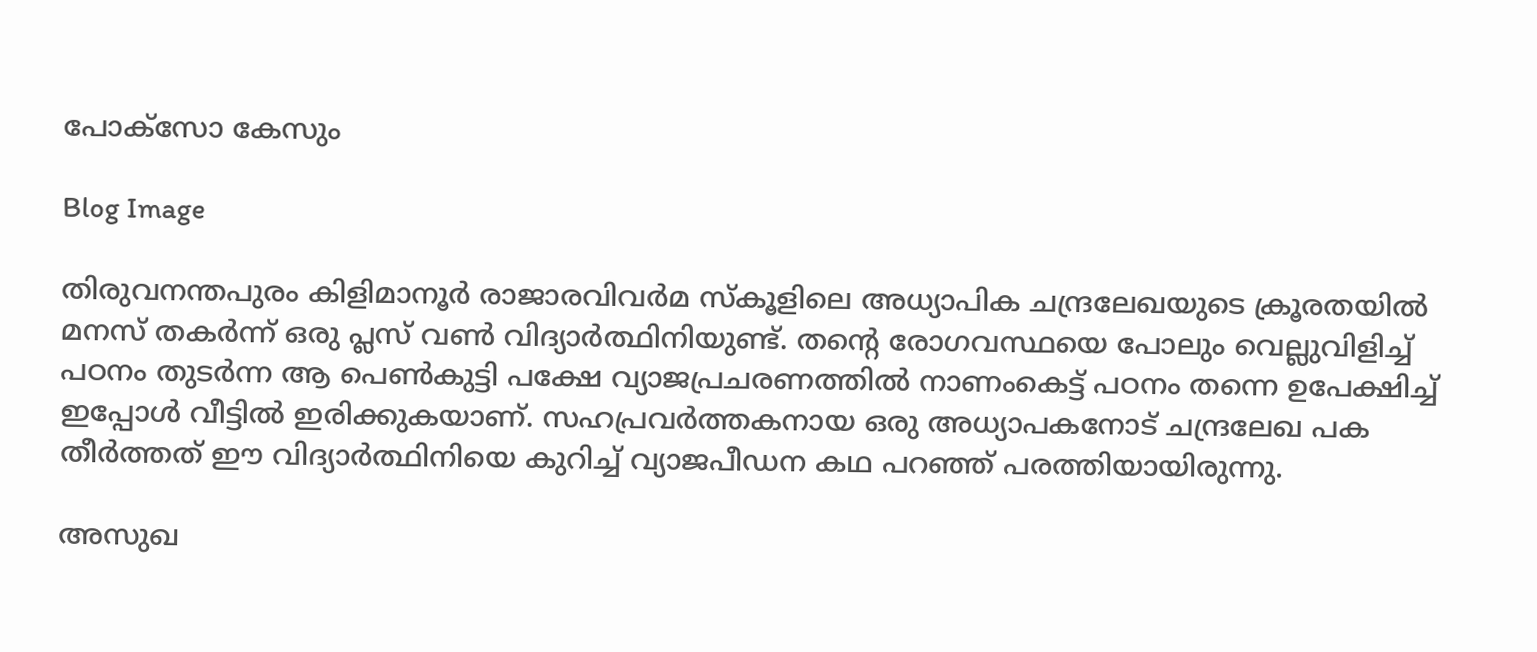പോക്‌സോ കേസും

Blog Image

തിരുവനന്തപുരം കിളിമാനൂര്‍ രാജാരവിവര്‍മ സ്‌കൂളിലെ അധ്യാപിക ചന്ദ്രലേഖയുടെ ക്രൂരതയില്‍ മനസ് തകര്‍ന്ന് ഒരു പ്ലസ് വണ്‍ വിദ്യാര്‍ത്ഥിനിയുണ്ട്. തന്റെ രോഗവസ്ഥയെ പോലും വെല്ലുവിളിച്ച് പഠനം തുടര്‍ന്ന ആ പെണ്‍കുട്ടി പക്ഷേ വ്യാജപ്രചരണത്തില്‍ നാണംകെട്ട് പഠനം തന്നെ ഉപേക്ഷിച്ച് ഇപ്പോൾ വീട്ടില്‍ ഇരിക്കുകയാണ്. സഹപ്രവര്‍ത്തകനായ ഒരു അധ്യാപകനോട് ചന്ദ്രലേഖ പക തീര്‍ത്തത് ഈ വിദ്യാര്‍ത്ഥിനിയെ കുറിച്ച് വ്യാജപീഡന കഥ പറഞ്ഞ് പരത്തിയായിരുന്നു.

അസുഖ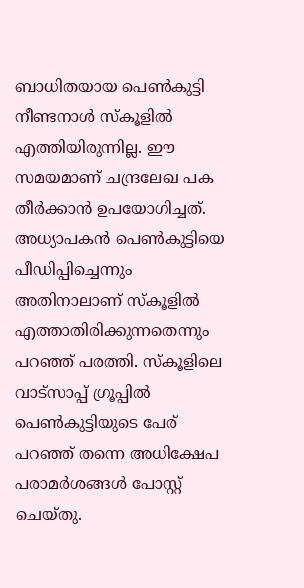ബാധിതയായ പെണ്‍കുട്ടി നീണ്ടനാള്‍ സ്‌കൂളില്‍ എത്തിയിരുന്നില്ല. ഈ സമയമാണ് ചന്ദ്രലേഖ പക തീര്‍ക്കാന്‍ ഉപയോഗിച്ചത്. അധ്യാപകന്‍ പെണ്‍കുട്ടിയെ പീഡിപ്പിച്ചെന്നും അതിനാലാണ് സ്‌കൂളില്‍ എത്താതിരിക്കുന്നതെന്നും പറഞ്ഞ് പരത്തി. സ്‌കൂളിലെ വാട്‌സാപ്പ് ഗ്രൂപ്പില്‍ പെണ്‍കുട്ടിയുടെ പേര് പറഞ്ഞ് തന്നെ അധിക്ഷേപ പരാമര്‍ശങ്ങള്‍ പോസ്റ്റ് ചെയ്തു.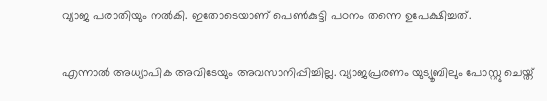വ്യാജ പരാതിയും നല്‍കി. ഇതോടെയാണ് പെണ്‍കുട്ടി പഠനം തന്നെ ഉപേക്ഷിച്ചത്.

എന്നാല്‍ അധ്യാപിക അവിടേയും അവസാനിപ്പിച്ചില്ല. വ്യാജപ്രരണം യുട്യൂബിലും പോസ്റ്റു ചെയ്ത്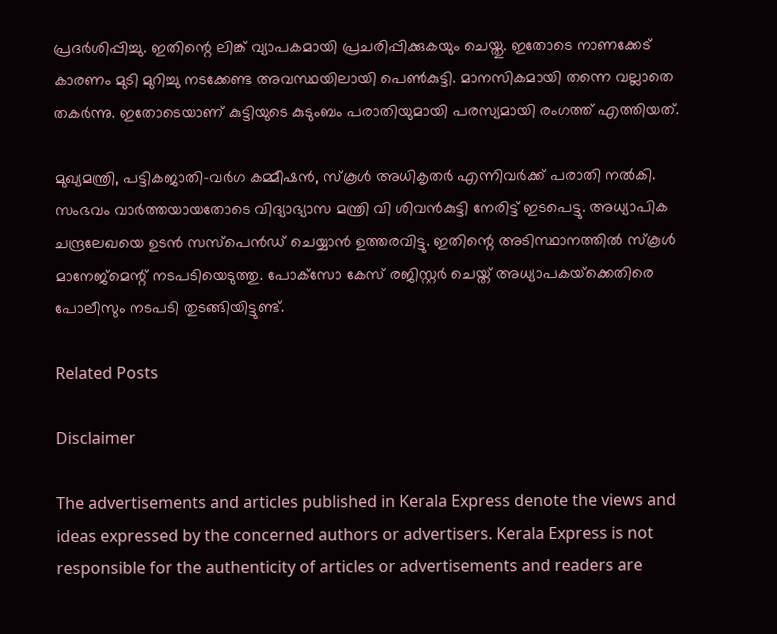പ്രദര്‍ശിപ്പിച്ചു. ഇതിന്റെ ലിങ്ക് വ്യാപകമായി പ്രചരിപ്പിക്കുകയും ചെയ്തു. ഇതോടെ നാണക്കേട് കാരണം മുടി മുറിച്ചു നടക്കേണ്ട അവസ്ഥയിലായി പെണ്‍കുട്ടി. മാനസികമായി തന്നെ വല്ലാതെ തകര്‍ന്നു. ഇതോടെയാണ് കുട്ടിയുടെ കുടുംബം പരാതിയുമായി പരസ്യമായി രംഗത്ത് എത്തിയത്.

മുഖ്യമന്ത്രി, പട്ടികജാതി-വര്‍ഗ കമ്മീഷന്‍, സ്‌കൂള്‍ അധികൃതര്‍ എന്നിവര്‍ക്ക് പരാതി നല്‍കി. സംഭവം വാര്‍ത്തയായതോടെ വിദ്യാഭ്യാസ മന്ത്രി വി ശിവന്‍കുട്ടി നേരിട്ട് ഇടപെട്ടു. അധ്യാപിക ചന്ദ്രലേഖയെ ഉടന്‍ സസ്‌പെന്‍ഡ് ചെയ്യാന്‍ ഉത്തരവിട്ടു. ഇതിന്റെ അടിസ്ഥാനത്തില്‍ സ്‌കൂള്‍ മാനേജ്‌മെന്റ് നടപടിയെടുത്തു. പോക്‌സോ കേസ് രജിസ്റ്റര്‍ ചെയ്ത് അധ്യാപകയ്‌ക്കെതിരെ പോലീസും നടപടി തുടങ്ങിയിട്ടുണ്ട്.

Related Posts

Disclaimer

The advertisements and articles published in Kerala Express denote the views and ideas expressed by the concerned authors or advertisers. Kerala Express is not responsible for the authenticity of articles or advertisements and readers are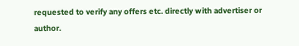requested to verify any offers etc. directly with advertiser or author.